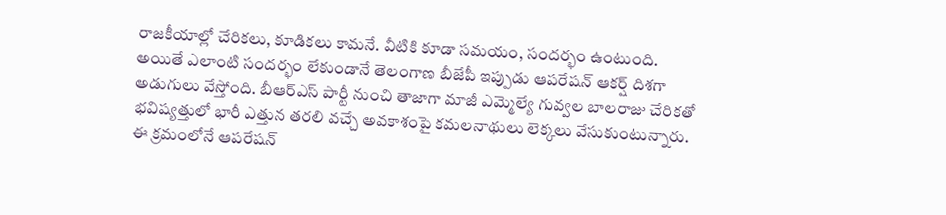రాజకీయాల్లో చేరికలు, కూడికలు కామనే. వీటికి కూడా సమయం, సందర్భం ఉంటుంది. అయితే ఎలాంటి సందర్భం లేకుండానే తెలంగాణ బీజేపీ ఇప్పుడు ఆపరేషన్ ఆకర్ష్ దిశగా అడుగులు వేస్తోంది. బీఆర్ఎస్ పార్టీ నుంచి తాజాగా మాజీ ఎమ్మెల్యే గువ్వల బాలరాజు చేరికతో భవిష్యత్తులో భారీ ఎత్తున తరలి వచ్చే అవకాశంపై కమలనాథులు లెక్కలు వేసుకుంటున్నారు. ఈ క్రమంలోనే ఆపరేషన్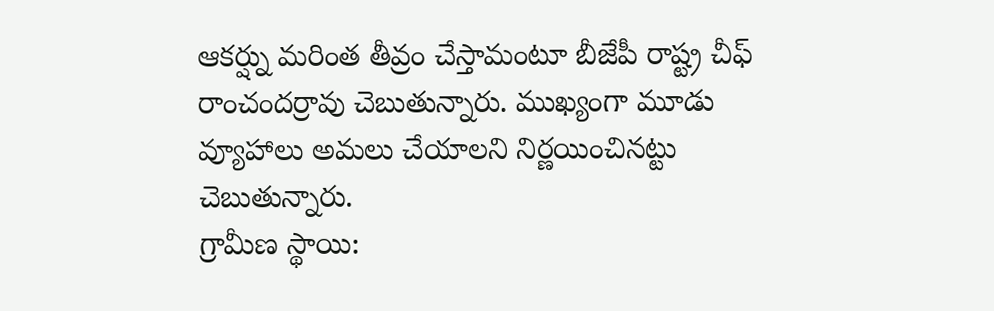ఆకర్ష్ను మరింత తీవ్రం చేస్తామంటూ బీజేపీ రాష్ట్ర చీఫ్ రాంచందర్రావు చెబుతున్నారు. ముఖ్యంగా మూడు వ్యూహాలు అమలు చేయాలని నిర్ణయించినట్టు చెబుతున్నారు.
గ్రామీణ స్థాయి: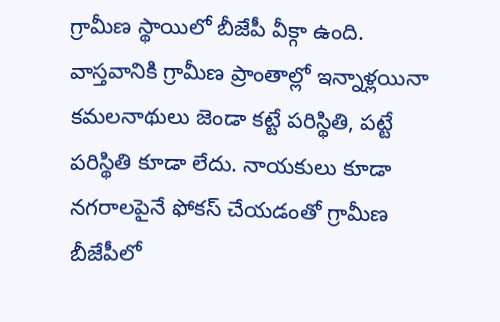గ్రామీణ స్థాయిలో బీజేపీ వీక్గా ఉంది. వాస్తవానికి గ్రామీణ ప్రాంతాల్లో ఇన్నాళ్లయినా కమలనాథులు జెండా కట్టే పరిస్థితి, పట్టే పరిస్థితి కూడా లేదు. నాయకులు కూడా నగరాలపైనే ఫోకస్ చేయడంతో గ్రామీణ బీజేపీలో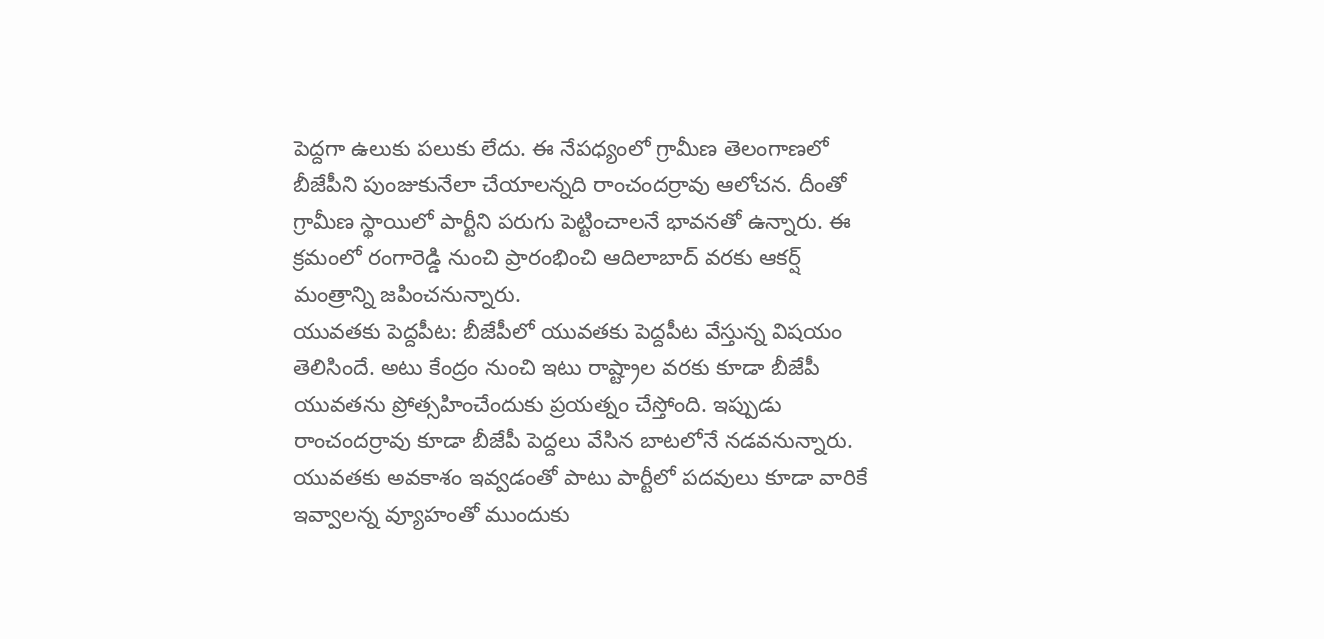పెద్దగా ఉలుకు పలుకు లేదు. ఈ నేపధ్యంలో గ్రామీణ తెలంగాణలో బీజేపీని పుంజుకునేలా చేయాలన్నది రాంచందర్రావు ఆలోచన. దీంతో గ్రామీణ స్థాయిలో పార్టీని పరుగు పెట్టించాలనే భావనతో ఉన్నారు. ఈ క్రమంలో రంగారెడ్డి నుంచి ప్రారంభించి ఆదిలాబాద్ వరకు ఆకర్ష్ మంత్రాన్ని జపించనున్నారు.
యువతకు పెద్దపీట: బీజేపీలో యువతకు పెద్దపీట వేస్తున్న విషయం తెలిసిందే. అటు కేంద్రం నుంచి ఇటు రాష్ట్రాల వరకు కూడా బీజేపీ యువతను ప్రోత్సహించేందుకు ప్రయత్నం చేస్తోంది. ఇప్పుడు రాంచందర్రావు కూడా బీజేపీ పెద్దలు వేసిన బాటలోనే నడవనున్నారు. యువతకు అవకాశం ఇవ్వడంతో పాటు పార్టీలో పదవులు కూడా వారికే ఇవ్వాలన్న వ్యూహంతో ముందుకు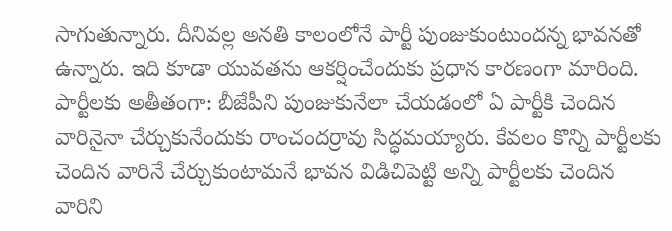సాగుతున్నారు. దీనివల్ల అనతి కాలంలోనే పార్టీ పుంజుకుంటుందన్న భావనతో ఉన్నారు. ఇది కూడా యువతను ఆకర్షించేందుకు ప్రధాన కారణంగా మారింది.
పార్టీలకు అతీతంగా: బీజేపీని పుంజుకునేలా చేయడంలో ఏ పార్టీకి చెందిన వారినైనా చేర్చుకునేందుకు రాంచందర్రావు సిద్ధమయ్యారు. కేవలం కొన్ని పార్టీలకు చెందిన వారినే చేర్చుకుంటామనే భావన విడిచిపెట్టి అన్ని పార్టీలకు చెందిన వారిని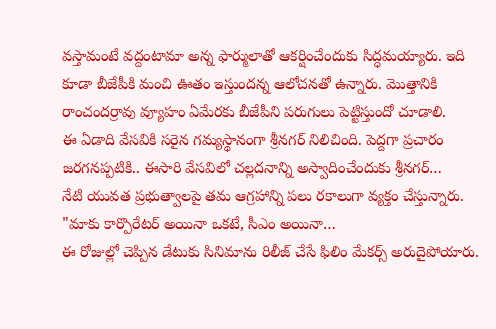వస్తామంటే వద్దంటామా అన్న ఫార్ములాతో ఆకర్షించేందుకు సిద్ధమయ్యారు. ఇది కూడా బీజేపీకి మంచి ఊతం ఇస్తుందన్న ఆలోచనతో ఉన్నారు. మొత్తానికి రాంచందర్రావు వ్యూహం ఏమేరకు బీజేపీని పరుగులు పెట్టిస్తుందో చూడాలి.
ఈ ఏడాది వేసవికి సరైన గమ్యస్థానంగా శ్రీనగర్ నిలిచింది. పెద్దగా ప్రచారం జరగనప్పటికి.. ఈసారి వేసవిలో చల్లదనాన్ని అస్వాదించేందుకు శ్రీనగర్…
నేటి యువత ప్రభుత్వాలపై తమ ఆగ్రహాన్ని పలు రకాలుగా వ్యక్తం చేస్తున్నారు. "మాకు కార్పొరేటర్ అయినా ఒకటే, సీఎం అయినా…
ఈ రోజుల్లో చెప్పిన డేటుకు సినిమాను రిలీజ్ చేసే ఫిలిం మేకర్స్ అరుదైపోయారు.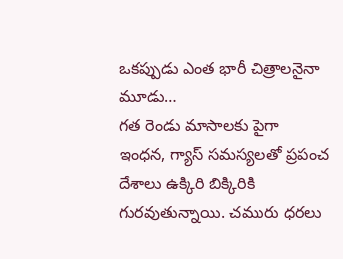ఒకప్పుడు ఎంత భారీ చిత్రాలనైనా మూడు…
గత రెండు మాసాలకు పైగా ఇంధన, గ్యాస్ సమస్యలతో ప్రపంచ దేశాలు ఉక్కిరి బిక్కిరికి గురవుతున్నాయి. చమురు ధరలు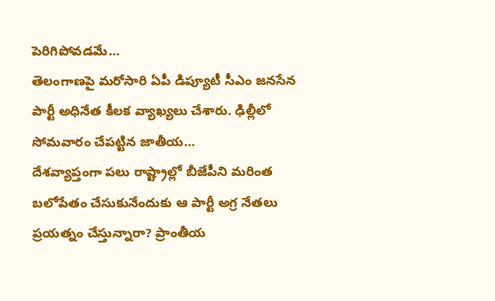పెరిగిపోవడమే…
తెలంగాణపై మరోసారి ఏపీ డిప్యూటీ సీఎం జనసేన పార్టీ అధినేత కీలక వ్యాఖ్యలు చేశారు. ఢిల్లీలో సోమవారం చేపట్టిన జాతీయ…
దేశవ్యాప్తంగా పలు రాష్ట్రాల్లో బీజేపీని మరింత బలోపేతం చేసుకునేందుకు ఆ పార్టీ అగ్ర నేతలు ప్రయత్నం చేస్తున్నారా? ప్రాంతీయ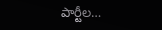పార్టీల…